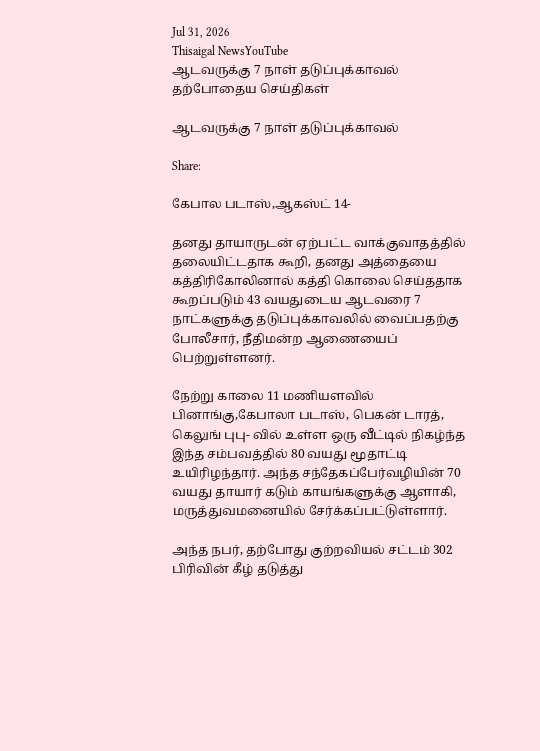Jul 31, 2026
Thisaigal NewsYouTube
ஆடவருக்கு 7 நாள் தடுப்புக்காவல்
தற்போதைய செய்திகள்

ஆடவருக்கு 7 நாள் தடுப்புக்காவல்

Share:

கேபால படாஸ்,ஆகஸ்ட் 14-

தனது தாயாருடன் ஏற்பட்ட வாக்குவாதத்தில் தலையிட்டதாக கூறி, தனது அத்தையை கத்திரிகோலினால் கத்தி கொலை செய்ததாக கூறப்படும் 43 வயதுடைய ஆடவரை 7 நாட்களுக்கு தடுப்புக்காவலில் வைப்பதற்கு போலீசார், நீதிமன்ற ஆணையைப் பெற்றுள்ளனர்.

நேற்று காலை 11 மணியளவில் பினாங்கு,கேபாலா படாஸ், பெகன் டாரத், கெலுங் புபு- வில் உள்ள ஒரு வீட்டில் நிகழ்ந்த இந்த சம்பவத்தில் 80 வயது மூதாட்டி உயிரிழந்தார். அந்த சந்தேகப்பேர்வழியின் 70 வயது தாயார் கடும் காயங்களுக்கு ஆளாகி, மருத்துவமனையில் சேர்க்கப்பட்டுள்ளார்.

அந்த நபர், தற்போது குற்றவியல் சட்டம் 302 பிரிவின் கீழ் தடுத்து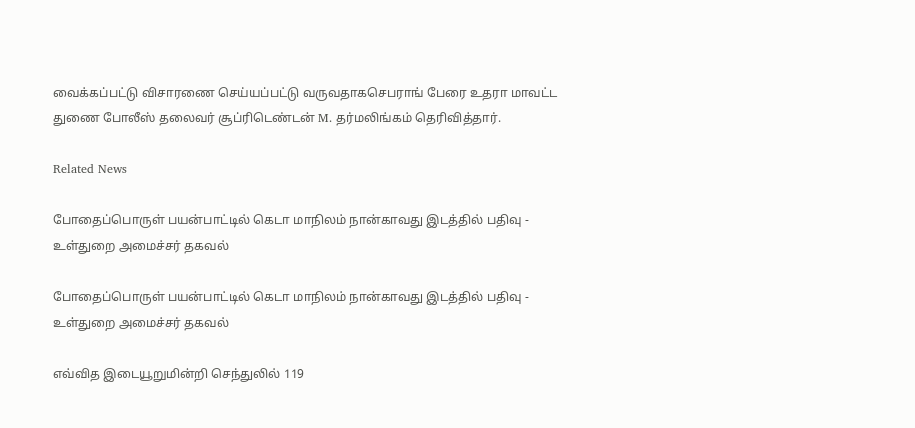வைக்கப்பட்டு விசாரணை செய்யப்பட்டு வருவதாகசெபராங் பேரை உதரா மாவட்ட துணை போலீஸ் தலைவர் சூப்ரிடெண்டன் M. தர்மலிங்கம் தெரிவித்தார்.

Related News

போதைப்பொருள் பயன்பாட்டில் கெடா மாநிலம் நான்காவது இடத்தில் பதிவு - உள்துறை அமைச்சர் தகவல்

போதைப்பொருள் பயன்பாட்டில் கெடா மாநிலம் நான்காவது இடத்தில் பதிவு - உள்துறை அமைச்சர் தகவல்

எவ்வித இடையூறுமின்றி செந்துலில் 119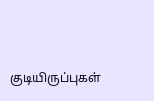குடியிருப்புகள்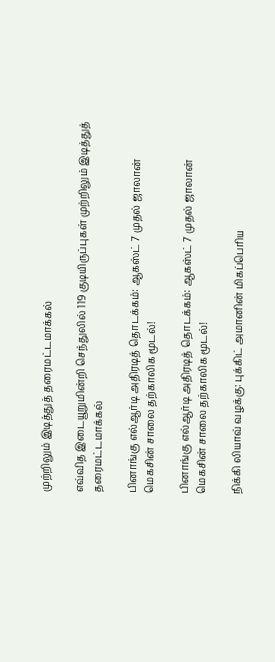முற்றிலும் இடித்துத் தரைமட்டமாக்கல்

எவ்வித இடையூறுமின்றி செந்துலில் 119 குடியிருப்புகள் முற்றிலும் இடித்துத் தரைமட்டமாக்கல்

பினாங்கு எல்ஆர்டி அதிரடித் தொடக்கம்: ஆகஸ்ட் 7 முதல் ஜாலான் மெகசின் சாலை தற்காலிக மூடல்!

பினாங்கு எல்ஆர்டி அதிரடித் தொடக்கம்: ஆகஸ்ட் 7 முதல் ஜாலான் மெகசின் சாலை தற்காலிக மூடல்!

நிக்கி லியாவ் வழக்கு: புக்கிட் அமானின் மிகப்பெரிய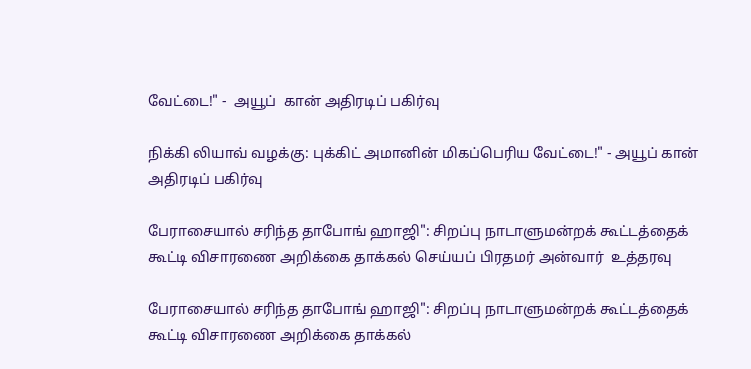வேட்டை!" -  அயூப்  கான் அதிரடிப் பகிர்வு

நிக்கி லியாவ் வழக்கு: புக்கிட் அமானின் மிகப்பெரிய வேட்டை!" - அயூப் கான் அதிரடிப் பகிர்வு

பேராசையால் சரிந்த தாபோங் ஹாஜி": சிறப்பு நாடாளுமன்றக் கூட்டத்தைக் கூட்டி விசாரணை அறிக்கை தாக்கல் செய்யப் பிரதமர் அன்வார்  உத்தரவு

பேராசையால் சரிந்த தாபோங் ஹாஜி": சிறப்பு நாடாளுமன்றக் கூட்டத்தைக் கூட்டி விசாரணை அறிக்கை தாக்கல்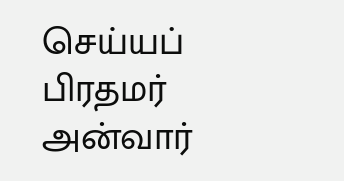செய்யப் பிரதமர் அன்வார்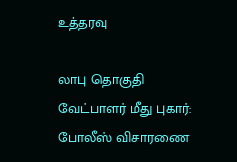உத்தரவு

லாபு தொகுதி வேட்பாளர் மீது புகார்: போலீஸ் விசாரணை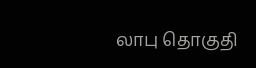லாபு தொகுதி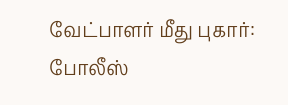வேட்பாளர் மீது புகார்: போலீஸ்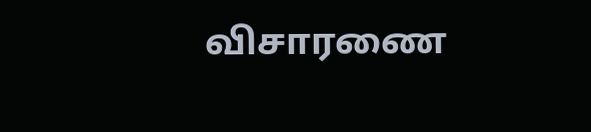விசாரணை